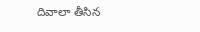దివాలా తీసిన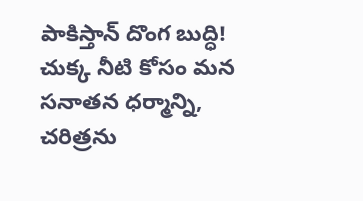పాకిస్తాన్ దొంగ బుద్ధి! చుక్క నీటి కోసం మన సనాతన ధర్మాన్ని, చరిత్రను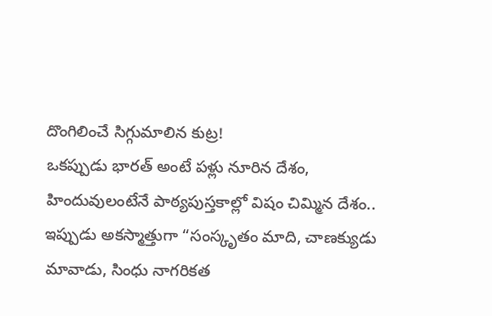దొంగిలించే సిగ్గుమాలిన కుట్ర!
ఒకప్పుడు భారత్ అంటే పళ్లు నూరిన దేశం, హిందువులంటేనే పాఠ్యపుస్తకాల్లో విషం చిమ్మిన దేశం.. ఇప్పుడు అకస్మాత్తుగా “సంస్కృతం మాది, చాణక్యుడు మావాడు, సింధు నాగరికత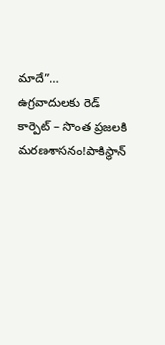మాదే”…
ఉగ్రవాదులకు రెడ్ కార్పెట్ – సొంత ప్రజలకి మరణశాసనం!పాకిస్థాన్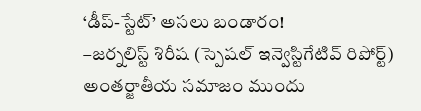‘డీప్-స్టేట్’ అసలు బండారం!
–జర్నలిస్ట్ శిరీష (స్పెషల్ ఇన్వెస్టిగేటివ్ రిపోర్ట్) అంతర్జాతీయ సమాజం ముందు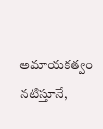అమాయకత్వం నటిస్తూనే,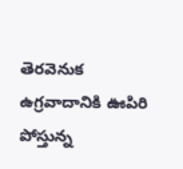తెరవెనుక ఉగ్రవాదానికి ఊపిరి పోస్తున్న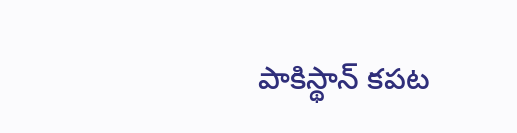పాకిస్థాన్ కపట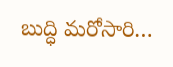బుద్ధి మరోసారి…